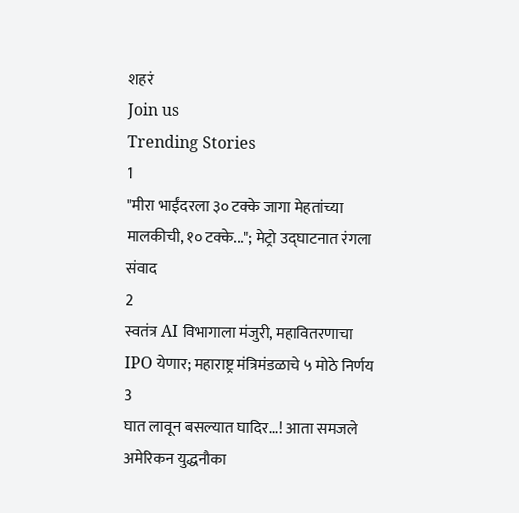शहरं
Join us
Trending Stories
1
"मीरा भाईंदरला ३० टक्के जागा मेहतांच्या मालकीची, १० टक्के..."; मेट्रो उद्घाटनात रंगला संवाद
2
स्वतंत्र AI विभागाला मंजुरी, महावितरणाचा IPO येणार; महाराष्ट्र मंत्रिमंडळाचे ५ मोठे निर्णय
3
घात लावून बसल्यात घादिर...! आता समजले अमेरिकन युद्धनौका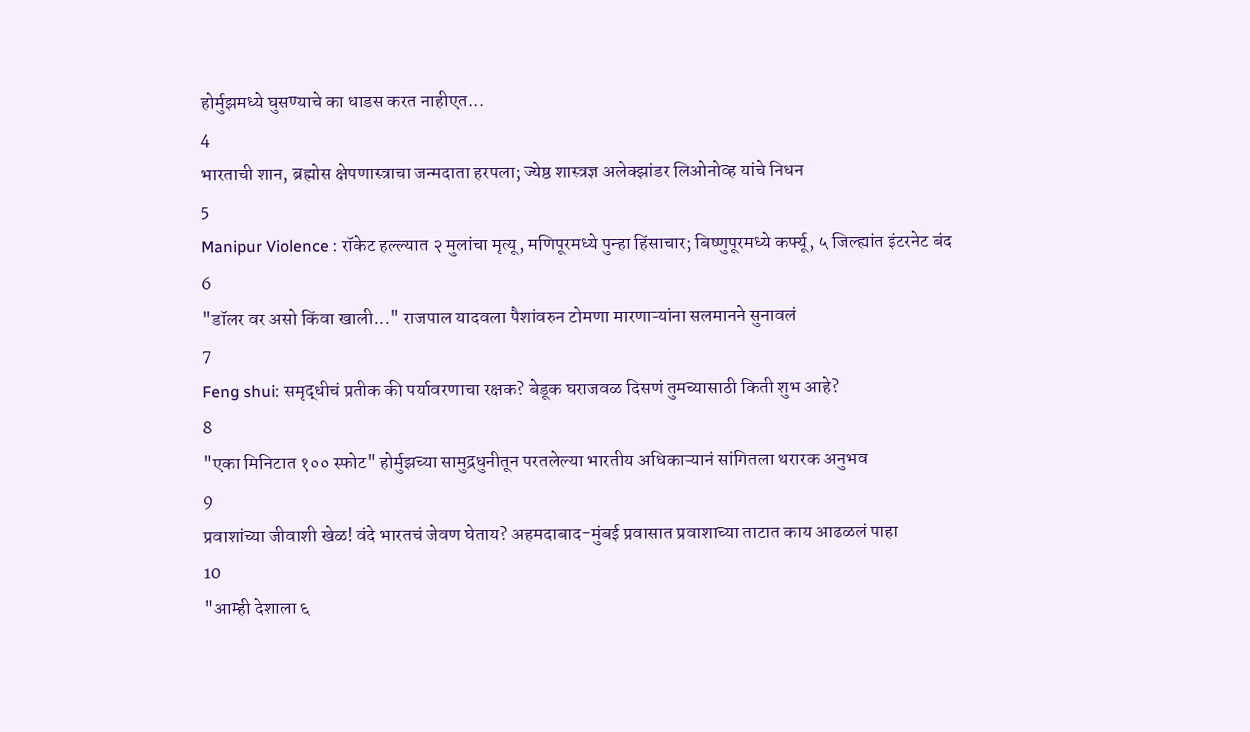होर्मुझमध्ये घुसण्याचे का धाडस करत नाहीएत...
4
भारताची शान, ब्रह्मोस क्षेपणास्त्राचा जन्मदाता हरपला; ज्येष्ठ शास्त्रज्ञ अलेक्झांडर लिओनोव्ह यांचे निधन
5
Manipur Violence : रॉकेट हल्ल्यात २ मुलांचा मृत्यू, मणिपूरमध्ये पुन्हा हिंसाचार; बिष्णुपूरमध्ये कर्फ्यू, ५ जिल्ह्यांत इंटरनेट बंद
6
"डॉलर वर असो किंवा खाली..." राजपाल यादवला पैशांवरुन टोमणा मारणाऱ्यांना सलमानने सुनावलं
7
Feng shui: समृद्धीचं प्रतीक की पर्यावरणाचा रक्षक? बेडूक घराजवळ दिसणं तुमच्यासाठी किती शुभ आहे?
8
"एका मिनिटात १०० स्फोट" होर्मुझच्या सामुद्रधुनीतून परतलेल्या भारतीय अधिकाऱ्यानं सांगितला थरारक अनुभव
9
प्रवाशांच्या जीवाशी खेळ! वंदे भारतचं जेवण घेताय? अहमदाबाद-मुंबई प्रवासात प्रवाशाच्या ताटात काय आढळलं पाहा
10
"आम्ही देशाला ६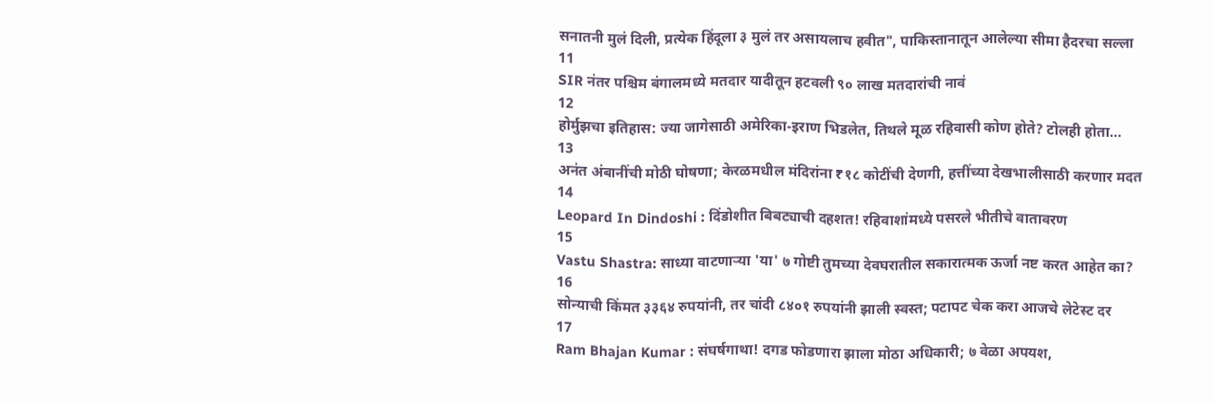सनातनी मुलं दिली, प्रत्येक हिंदूला ३ मुलं तर असायलाच हवीत", पाकिस्तानातून आलेल्या सीमा हैदरचा सल्ला
11
SIR नंतर पश्चिम बंगालमध्ये मतदार यादीतून हटवली ९० लाख मतदारांची नावं
12
होर्मुझचा इतिहास: ज्या जागेसाठी अमेरिका-इराण भिडलेत, तिथले मूळ रहिवासी कोण होते? टोलही होता...
13
अनंत अंबानींची मोठी घोषणा; केरळमधील मंदिरांना ₹१८ कोटींची देणगी, हत्तींच्या देखभालीसाठी करणार मदत
14
Leopard In Dindoshi : दिंडोशीत बिबट्याची दहशत! रहिवाशांमध्ये पसरले भीतीचे वातावरण
15
Vastu Shastra: साध्या वाटणाऱ्या 'या' ७ गोष्टी तुमच्या देवघरातील सकारात्मक ऊर्जा नष्ट करत आहेत का?
16
सोन्याची किंमत ३३६४ रुपयांनी, तर चांदी ८४०१ रुपयांनी झाली स्वस्त; पटापट चेक करा आजचे लेटेस्ट दर
17
Ram Bhajan Kumar : संघर्षगाथा! दगड फोडणारा झाला मोठा अधिकारी; ७ वेळा अपयश,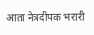आता नेत्रदीपक भरारी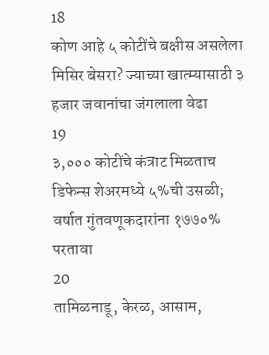18
कोण आहे ५ कोटींचे बक्षीस असलेला मिसिर बेसरा? ज्याच्या खात्म्यासाठी ३ हजार जवानांचा जंगलाला वेढा
19
३,००० कोटींचे कंत्राट मिळताच डिफेन्स शेअरमध्ये ५%ची उसळी; वर्षात गुंतवणूकदारांना १७७०% परतावा
20
तामिळनाडू, केरळ, आसाम,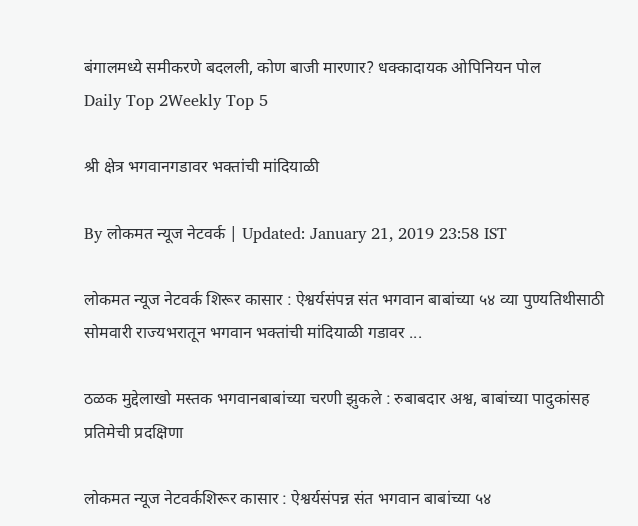बंगालमध्ये समीकरणे बदलली, कोण बाजी मारणार? धक्कादायक ओपिनियन पोल
Daily Top 2Weekly Top 5

श्री क्षेत्र भगवानगडावर भक्तांची मांदियाळी

By लोकमत न्यूज नेटवर्क | Updated: January 21, 2019 23:58 IST

लोकमत न्यूज नेटवर्क शिरूर कासार : ऐश्वर्यसंपन्न संत भगवान बाबांच्या ५४ व्या पुण्यतिथीसाठी सोमवारी राज्यभरातून भगवान भक्तांची मांदियाळी गडावर ...

ठळक मुद्देलाखो मस्तक भगवानबाबांच्या चरणी झुकले : रुबाबदार अश्व, बाबांच्या पादुकांसह प्रतिमेची प्रदक्षिणा

लोकमत न्यूज नेटवर्कशिरूर कासार : ऐश्वर्यसंपन्न संत भगवान बाबांच्या ५४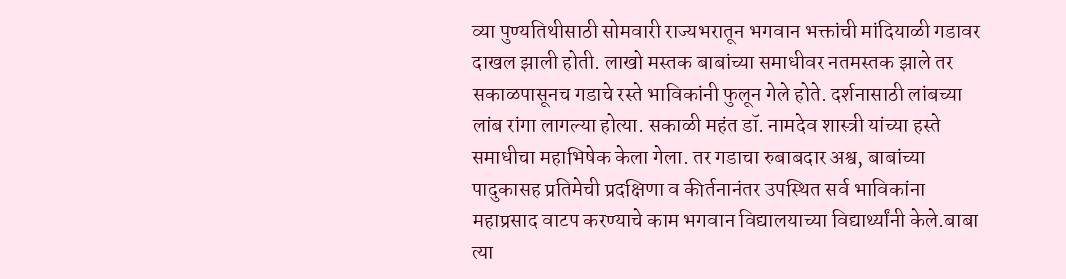व्या पुण्यतिथीसाठी सोमवारी राज्यभरातून भगवान भक्तांची मांदियाळी गडावर दाखल झाली होती. लाखो मस्तक बाबांच्या समाधीवर नतमस्तक झाले तर सकाळपासूनच गडाचे रस्ते भाविकांनी फुलून गेले होते. दर्शनासाठी लांबच्या लांब रांगा लागल्या होत्या. सकाळी महंत डॉ. नामदेव शास्त्री यांच्या हस्ते समाधीचा महाभिषेक केला गेला. तर गडाचा रुबाबदार अश्व, बाबांच्या पादुकासह प्रतिमेची प्रदक्षिणा व कीर्तनानंतर उपस्थित सर्व भाविकांना महाप्रसाद वाटप करण्याचे काम भगवान विद्यालयाच्या विद्यार्थ्यांनी केले.बाबा त्या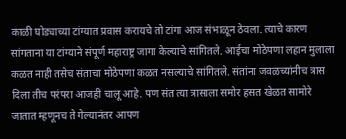काळी घोड्याच्या टांग्यात प्रवास करायचे तो टांगा आज संभाळून ठेवला. त्याचे कारण सांगताना या टांग्याने संपूर्ण महाराष्ट्र जागा केल्याचे सांगितले. आईचा मोठेपणा लहान मुलाला कळत नाही तसेच संताचा मोठेपणा कळत नसल्याचे सांगितले. संतांना जवळच्यांनीच त्रास दिला तीच परंपरा आजही चालू आहे. पण संत त्या त्रासाला समोर हसत खेळत सामोरे जातात म्हणूनच ते गेल्यानंतर आपण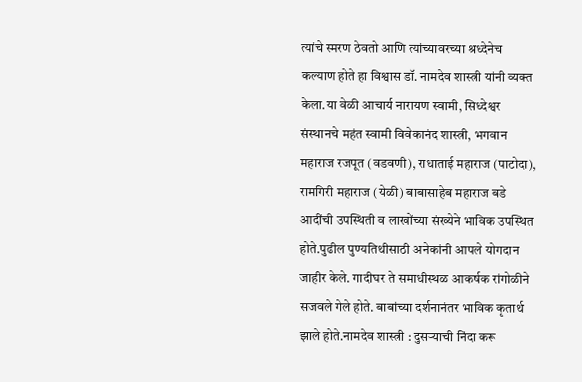त्यांचे स्मरण ठेवतो आणि त्यांच्यावरच्या श्रध्देनेच कल्याण होते हा विश्वास डॉ. नामदेव शास्त्री यांनी व्यक्त केला.या वेळी आचार्य नारायण स्वामी, सिध्देश्वर संस्थानचे महंत स्वामी विवेकानंद शास्त्री, भगवान महाराज रजपूत (वडवणी), राधाताई महाराज (पाटोदा), रामगिरी महाराज (येळी) बाबासाहेब महाराज बडे आदींची उपस्थिती व लाखोंच्या संख्येने भाविक उपस्थित होते.पुढील पुण्यतिथीसाठी अनेकांनी आपले योगदान जाहीर केले. गादीघर ते समाधीस्थळ आकर्षक रांगोळीने सजवले गेले होते. बाबांच्या दर्शनानंतर भाविक कृतार्थ झाले होते.नामदेव शास्त्री : दुसऱ्याची निंदा करू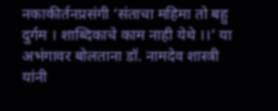नकाकीर्तनप्रसंगी ‘संताचा महिमा तो बहु दुर्गम । शाब्दिकाचे काम नाही येथे ।।’ या अभंगावर बोलताना डॉ. नामदेव शास्त्री यांनी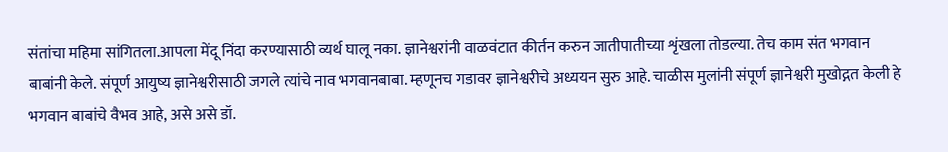संतांचा महिमा सांगितला.आपला मेंदू निंदा करण्यासाठी व्यर्थ घालू नका. ज्ञानेश्वरांनी वाळवंटात कीर्तन करुन जातीपातीच्या शृंखला तोडल्या. तेच काम संत भगवान बाबांनी केले. संपूर्ण आयुष्य ज्ञानेश्वरीसाठी जगले त्यांचे नाव भगवानबाबा. म्हणूनच गडावर ज्ञानेश्वरीचे अध्ययन सुरु आहे. चाळीस मुलांनी संपूर्ण ज्ञानेश्वरी मुखोद्गत केली हे भगवान बाबांचे वैभव आहे, असे असे डॉ.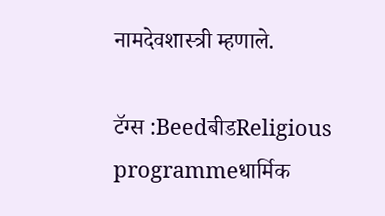नामदेवशास्त्री म्हणाले.

टॅग्स :BeedबीडReligious programmeधार्मिक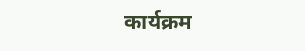कार्यक्रम